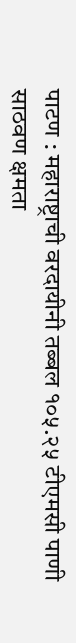पाटण : महाराष्ट्राची वरदायीनी तब्बल १०५.२५ टीएमसी पाणी साठवण क्षमता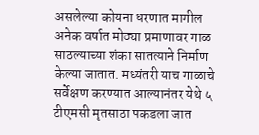असलेल्या कोयना धरणात मागील अनेक वर्षात मोठ्या प्रमाणावर गाळ साठल्याच्या शंका सातत्याने निर्माण केल्या जातात. मध्यंतरी याच गाळाचे सर्वेक्षण करण्यात आल्यानंतर येथे ५ टीएमसी मृतसाठा पकडला जात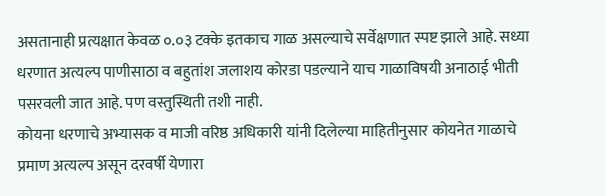असतानाही प्रत्यक्षात केवळ ०.०३ टक्के इतकाच गाळ असल्याचे सर्वेक्षणात स्पष्ट झाले आहे. सध्या धरणात अत्यल्प पाणीसाठा व बहुतांश जलाशय कोरडा पडल्याने याच गाळाविषयी अनाठाई भीती पसरवली जात आहे. पण वस्तुस्थिती तशी नाही.
कोयना धरणाचे अभ्यासक व माजी वरिष्ठ अधिकारी यांनी दिलेल्या माहितीनुसार कोयनेत गाळाचे प्रमाण अत्यल्प असून दरवर्षी येणारा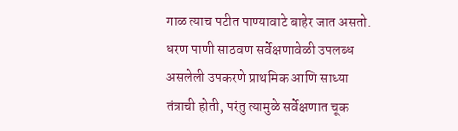गाळ त्याच पटीत पाण्यावाटे बाहेर जात असतो. धरण पाणी साठवण सर्वेक्षणावेळी उपलब्ध असलेली उपकरणे प्राथमिक आणि साध्या तंत्राची होती, परंतु त्यामुळे सर्वेक्षणात चूक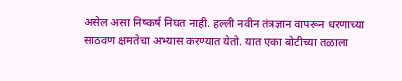असेल असा निष्कर्ष निघत नाही. हल्ली नवीन तंत्रज्ञान वापरून धरणाच्या साठवण क्षमतेचा अभ्यास करण्यात येतो. यात एका बोटीच्या तळाला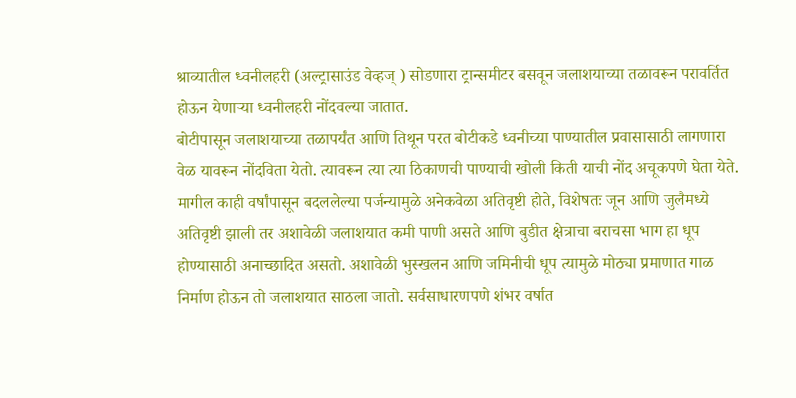श्राव्यातील ध्वनीलहरी (अल्ट्रासाउंड वेव्हज् ) सोडणारा ट्रान्समीटर बसवून जलाशयाच्या तळावरून परावर्तित होऊन येणाऱ्या ध्वनीलहरी नोंदवल्या जातात.
बोटीपासून जलाशयाच्या तळापर्यंत आणि तिथून परत बोटीकडे ध्वनीच्या पाण्यातील प्रवासासाठी लागणारा वेळ यावरून नोंदविता येतो. त्यावरून त्या त्या ठिकाणची पाण्याची खोली किती याची नोंद अचूकपणे घेता येते. मागील काही वर्षांपासून बदललेल्या पर्जन्यामुळे अनेकवेळा अतिवृष्टी होते, विशेषतः जून आणि जुलैमध्ये अतिवृष्टी झाली तर अशावेळी जलाशयात कमी पाणी असते आणि बुडीत क्षेत्राचा बराचसा भाग हा धूप होण्यासाठी अनाच्छादित असतो. अशावेळी भुस्खलन आणि जमिनीची धूप त्यामुळे मोठ्या प्रमाणात गाळ निर्माण होऊन तो जलाशयात साठला जातो. सर्वसाधारणपणे शंभर वर्षात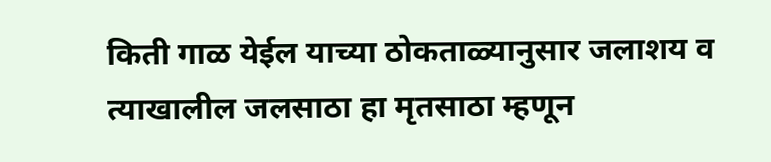किती गाळ येईल याच्या ठोकताळ्यानुसार जलाशय व त्याखालील जलसाठा हा मृतसाठा म्हणून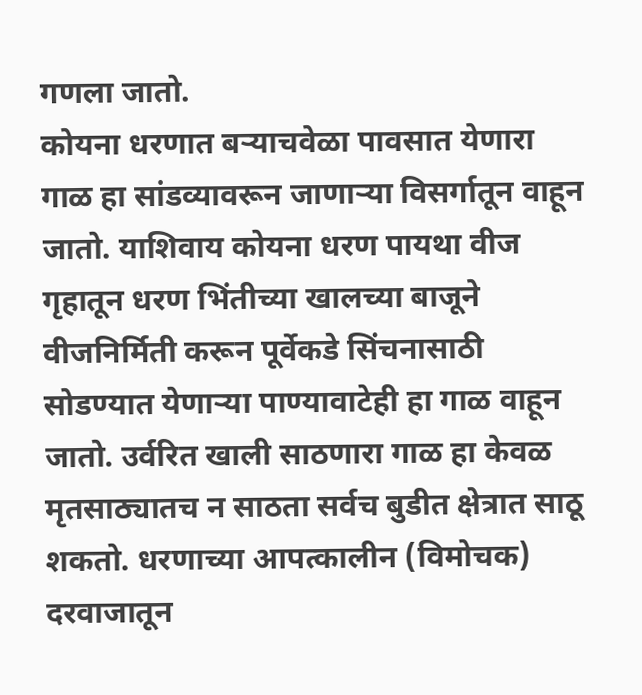गणला जातो.
कोयना धरणात बऱ्याचवेळा पावसात येणारा गाळ हा सांडव्यावरून जाणाऱ्या विसर्गातून वाहून जातो. याशिवाय कोयना धरण पायथा वीज गृहातून धरण भिंतीच्या खालच्या बाजूने वीजनिर्मिती करून पूर्वेकडे सिंचनासाठी सोडण्यात येणाऱ्या पाण्यावाटेही हा गाळ वाहून जातो. उर्वरित खाली साठणारा गाळ हा केवळ मृतसाठ्यातच न साठता सर्वच बुडीत क्षेत्रात साठू शकतो. धरणाच्या आपत्कालीन (विमोचक) दरवाजातून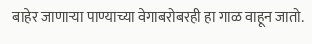बाहेर जाणाऱ्या पाण्याच्या वेगाबरोबरही हा गाळ वाहून जातो.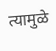त्यामुळे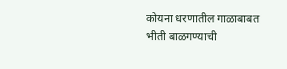कोयना धरणातील गाळाबाबत भीती बाळगण्याची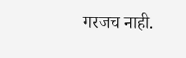गरजच नाही.